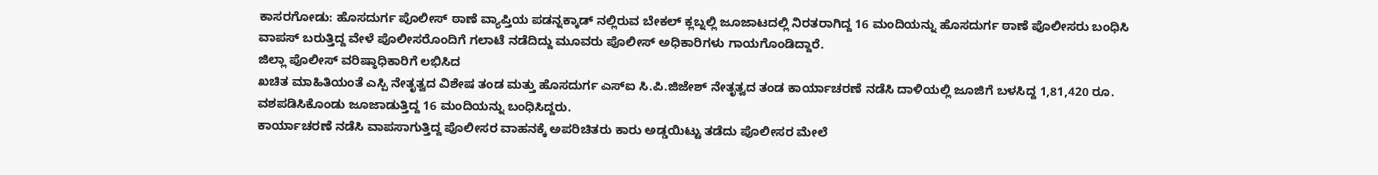ಕಾಸರಗೋಡು: ಹೊಸದುರ್ಗ ಪೊಲೀಸ್ ಠಾಣೆ ವ್ಯಾಪ್ತಿಯ ಪಡನ್ನಕ್ಕಾಡ್ ನಲ್ಲಿರುವ ಬೇಕಲ್ ಕ್ಲಬ್ನಲ್ಲಿ ಜೂಜಾಟದಲ್ಲಿ ನಿರತರಾಗಿದ್ದ 16 ಮಂದಿಯನ್ನು ಹೊಸದುರ್ಗ ಠಾಣೆ ಪೊಲೀಸರು ಬಂಧಿಸಿ ವಾಪಸ್ ಬರುತ್ತಿದ್ದ ವೇಳೆ ಪೊಲೀಸರೊಂದಿಗೆ ಗಲಾಟೆ ನಡೆದಿದ್ದು ಮೂವರು ಪೊಲೀಸ್ ಅಧಿಕಾರಿಗಳು ಗಾಯಗೊಂಡಿದ್ದಾರೆ.
ಜಿಲ್ಲಾ ಪೊಲೀಸ್ ವರಿಷ್ಠಾಧಿಕಾರಿಗೆ ಲಭಿಸಿದ
ಖಚಿತ ಮಾಹಿತಿಯಂತೆ ಎಸ್ಪಿ ನೇತೃತ್ವದ ವಿಶೇಷ ತಂಡ ಮತ್ತು ಹೊಸದುರ್ಗ ಎಸ್ಐ ಸಿ.ಪಿ.ಜಿಜೇಶ್ ನೇತೃತ್ವದ ತಂಡ ಕಾರ್ಯಾಚರಣೆ ನಡೆಸಿ ದಾಳಿಯಲ್ಲಿ ಜೂಜಿಗೆ ಬಳಸಿದ್ದ 1,81,420 ರೂ. ವಶಪಡಿಸಿಕೊಂಡು ಜೂಜಾಡುತ್ತಿದ್ದ 16 ಮಂದಿಯನ್ನು ಬಂಧಿಸಿದ್ದರು.
ಕಾರ್ಯಾಚರಣೆ ನಡೆಸಿ ವಾಪಸಾಗುತ್ತಿದ್ದ ಪೊಲೀಸರ ವಾಹನಕ್ಕೆ ಅಪರಿಚಿತರು ಕಾರು ಅಡ್ಡಯಿಟ್ಟು ತಡೆದು ಪೊಲೀಸರ ಮೇಲೆ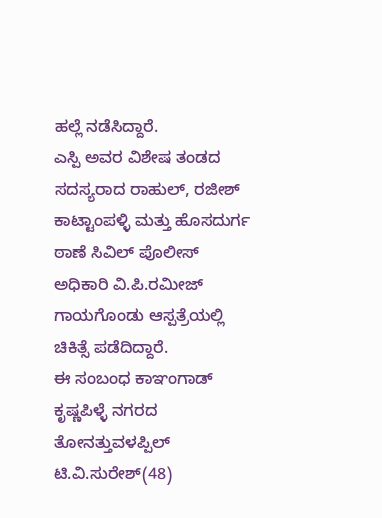ಹಲ್ಲೆ ನಡೆಸಿದ್ದಾರೆ.
ಎಸ್ಪಿ ಅವರ ವಿಶೇಷ ತಂಡದ ಸದಸ್ಯರಾದ ರಾಹುಲ್, ರಜೀಶ್ ಕಾಟ್ಟಾಂಪಳ್ಳಿ ಮತ್ತು ಹೊಸದುರ್ಗ ಠಾಣೆ ಸಿವಿಲ್ ಪೊಲೀಸ್ ಅಧಿಕಾರಿ ವಿ.ಪಿ.ರಮೀಜ್ ಗಾಯಗೊಂಡು ಆಸ್ಪತ್ರೆಯಲ್ಲಿ ಚಿಕಿತ್ಸೆ ಪಡೆದಿದ್ದಾರೆ.
ಈ ಸಂಬಂಧ ಕಾಞಂಗಾಡ್ ಕೃಷ್ಣಪಿಳ್ಳೆ ನಗರದ ತೋನತ್ತುವಳಪ್ಪಿಲ್ ಟಿ.ವಿ.ಸುರೇಶ್(48)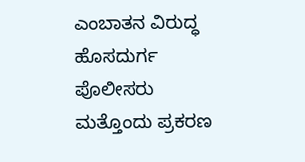ಎಂಬಾತನ ವಿರುದ್ಧ ಹೊಸದುರ್ಗ ಪೊಲೀಸರು ಮತ್ತೊಂದು ಪ್ರಕರಣ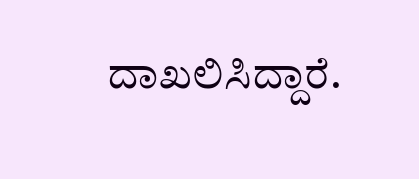ದಾಖಲಿಸಿದ್ದಾರೆ.